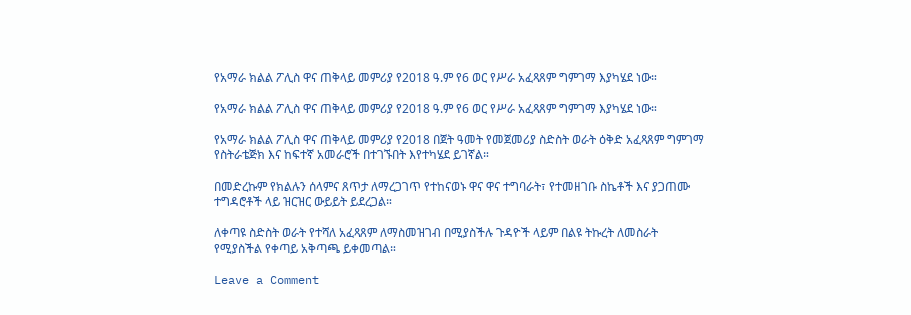የአማራ ክልል ፖሊስ ዋና ጠቅላይ መምሪያ የ2018 ዓ.ም የ6 ወር የሥራ አፈጻጸም ግምገማ እያካሄደ ነው።

የአማራ ክልል ፖሊስ ዋና ጠቅላይ መምሪያ የ2018 ዓ.ም የ6 ወር የሥራ አፈጻጸም ግምገማ እያካሄደ ነው።

የአማራ ክልል ፖሊስ ዋና ጠቅላይ መምሪያ የ2018 በጀት ዓመት የመጀመሪያ ስድስት ወራት ዕቅድ አፈጻጸም ግምገማ የስትራቴጅክ እና ከፍተኛ አመራሮች በተገኙበት እየተካሄደ ይገኛል።

በመድረኩም የክልሉን ሰላምና ጸጥታ ለማረጋገጥ የተከናወኑ ዋና ዋና ተግባራት፣ የተመዘገቡ ስኬቶች እና ያጋጠሙ ተግዳሮቶች ላይ ዝርዝር ውይይት ይደረጋል።

ለቀጣዩ ስድስት ወራት የተሻለ አፈጻጸም ለማስመዝገብ በሚያስችሉ ጉዳዮች ላይም በልዩ ትኩረት ለመስራት የሚያስችል የቀጣይ አቅጣጫ ይቀመጣል።

Leave a Comment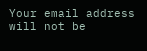Your email address will not be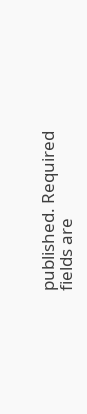published. Required fields are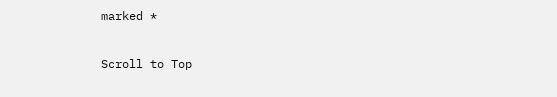marked *

Scroll to Top